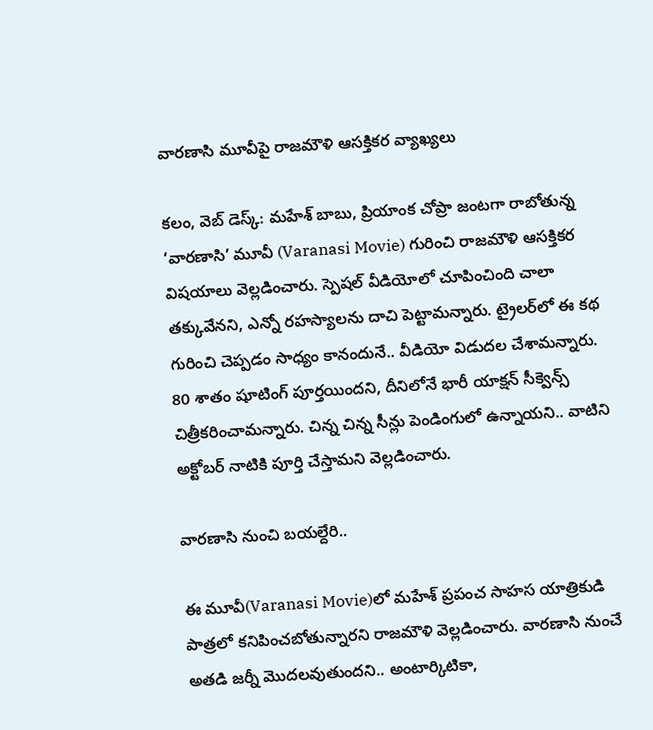వారణాసి మూవీపై రాజమౌళి ఆసక్తికర వ్యాఖ్యలు

కలం, వెబ్ డెస్క్: మహేశ్ బాబు, ప్రియాంక చోప్రా జంటగా రాబోతున్న ‘వారణాసి’ మూవీ (Varanasi Movie) గురించి రాజమౌళి ఆసక్తికర విషయాలు వెల్లడించారు. స్పెషల్ వీడియోలో చూపించింది చాలా తక్కువేనని, ఎన్నో రహస్యాలను దాచి పెట్టామన్నారు. ట్రైలర్‌లో ఈ కథ గురించి చెప్పడం సాధ్యం కానందునే.. వీడియో విడుదల చేశామన్నారు. 80 శాతం షూటింగ్ పూర్తయిందని, దీనిలోనే భారీ యాక్షన్ సీక్వెన్స్ చిత్రీకరించామన్నారు. చిన్న చిన్న సీన్లు పెండింగులో ఉన్నాయని.. వాటిని అక్టోబర్ నాటికి పూర్తి చేస్తామని వెల్లడించారు.

వారణాసి నుంచి బయల్దేరి..

ఈ మూవీ(Varanasi Movie)లో మహేశ్ ప్రపంచ సాహస యాత్రికుడి పాత్రలో కనిపించబోతున్నారని రాజమౌళి వెల్లడించారు. వారణాసి నుంచే అతడి జర్నీ మొదలవుతుందని.. అంటార్కిటికా,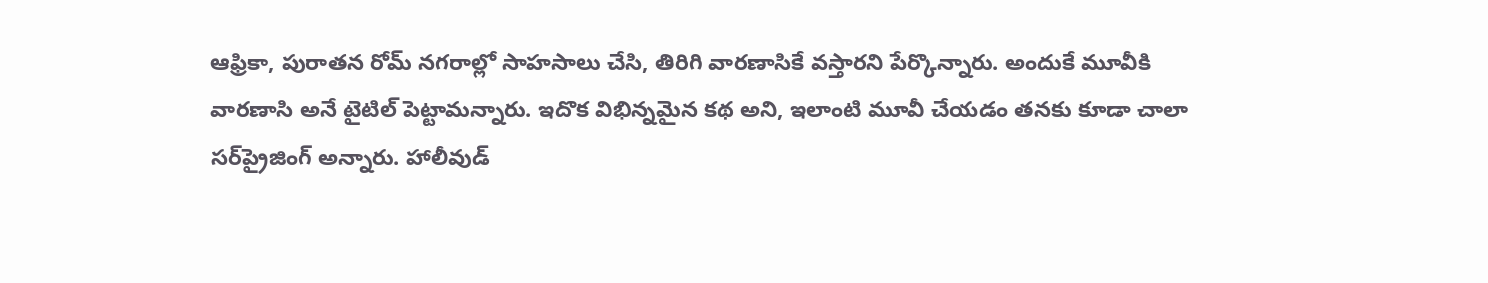ఆఫ్రికా, పురాతన రోమ్ నగరాల్లో సాహసాలు చేసి, తిరిగి వారణాసికే వస్తారని పేర్కొన్నారు. అందుకే మూవీకి వారణాసి అనే టైటిల్ పెట్టామన్నారు. ఇదొక విభిన్నమైన కథ అని, ఇలాంటి మూవీ చేయడం తనకు కూడా చాలా సర్‌ప్రైజింగ్ అన్నారు. హాలీవుడ్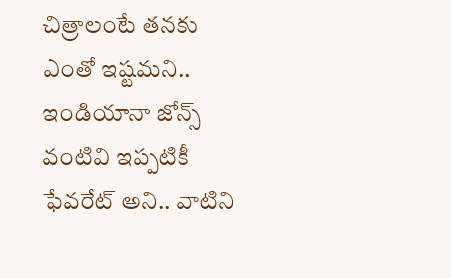చిత్రాలంటే తనకు ఎంతో ఇష్టమని.. ఇండియానా జోన్స్ వంటివి ఇప్పటికీ ఫేవరేట్ అని.. వాటిని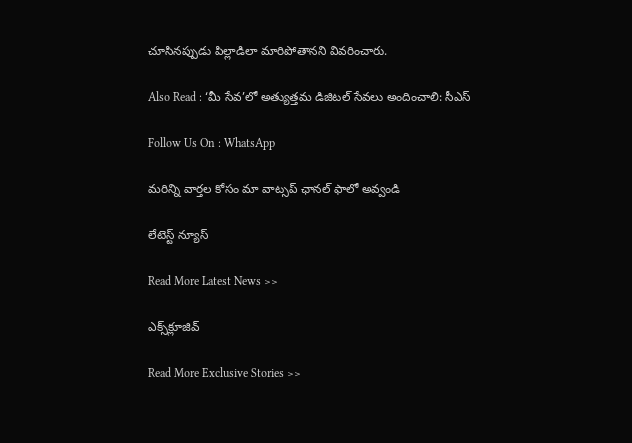చూసినప్పుడు పిల్లాడిలా మారిపోతానని వివరించారు.

Also Read : ‘మీ సేవ’లో అత్యుత్తమ డిజిటల్ సేవలు అందించాలి: సీఎస్

Follow Us On : WhatsApp

మ‌రిన్ని వార్త‌ల కోసం మా వాట్స‌ప్ ఛాన‌ల్ ఫాలో అవ్వండి

లేటెస్ట్ న్యూస్‌

Read More Latest News >>

ఎక్స్‌క్లూజివ్‌

Read More Exclusive Stories >>